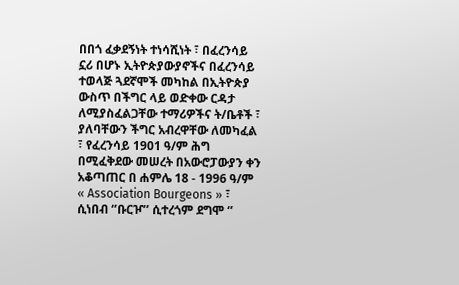በበጎ ፈቃደኝነት ተነሳሺነት ፣ በፈረንሳይ ኗሪ በሆኑ ኢትዮጵያውያኖችና በፈረንሳይ ተወላጅ ጓደኛሞች መካከል በኢትዮጵያ ውስጥ በችግር ላይ ወድቀው ርዳታ ለሚያስፈልጋቸው ተማሪዎችና ት/ቤቶች ፣ ያለባቸውን ችግር አብረዋቸው ለመካፈል ፣ የፈረንሳይ 1901 ዓ/ም ሕግ በሚፈቅደው መሠረት በአውሮፓውያን ቀን አቆጣጠር በ ሐምሌ 18 - 1996 ዓ/ም « Association Bourgeons » ፣ ሲነበብ ‘’ቡርዦ’’ ሲተረጎም ደግሞ ‘’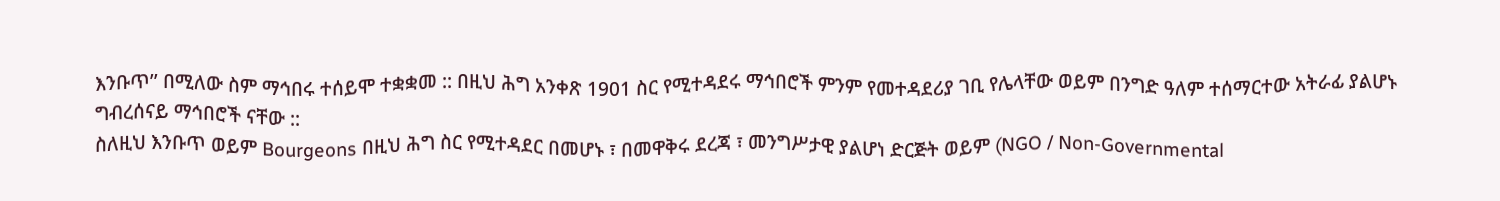እንቡጥ’’ በሚለው ስም ማኅበሩ ተሰይሞ ተቋቋመ :: በዚህ ሕግ አንቀጽ 1901 ስር የሚተዳደሩ ማኅበሮች ምንም የመተዳደሪያ ገቢ የሌላቸው ወይም በንግድ ዓለም ተሰማርተው አትራፊ ያልሆኑ  ግብረሰናይ ማኅበሮች ናቸው ::
ስለዚህ እንቡጥ ወይም Bourgeons በዚህ ሕግ ስር የሚተዳደር በመሆኑ ፣ በመዋቅሩ ደረጃ ፣ መንግሥታዊ ያልሆነ ድርጅት ወይም (NGO / Non-Governmental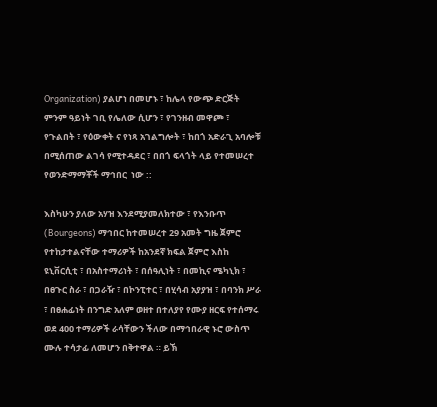Organization) ያልሆነ በመሆኑ ፣ ከሌላ የውጭ ድርጅት ምንም ዓይነት ገቢ የሌለው ሲሆን ፣ የገንዘብ መዋጮ ፣ የጉልበት ፣ የዕውቀት ና የነጻ አገልግሎት ፣ ከበጎ አድራጊ አባሎቹ በሚሰጠው ልገሳ የሚተዳደር ፣ በበጎ ፍላጎት ላይ የተመሠረተ የወንድማማቾች ማኅበር  ነው ::

እስካሁን ያለው አሃዝ እንደሚያመለክተው ፣ የእንቡጥ (Bourgeons) ማኅበር ከተመሠረተ 29 አመት ግዜ ጀምሮ የተከታተልናቸው ተማሪዎች ከአንደኛ ክፍል ጀምሮ እስከ ዩኒቨርሲቲ ፣ በአስተማሪነት ፣ በሰዓሊነት ፣ በመኪና ሜካኒክ ፣ በፀጉር ስራ ፣ በጋራዥ ፣ በኮንፒተር ፣ በሂሳብ አያያዝ ፣ በባንክ ሥራ ፣ በፀሐፊነት በንግድ አለም ወዘተ በተለያየ የሙያ ዘርፍ የተሰማሩ ወደ 400 ተማሪዎች ራሳቸውን ችለው በማኅበራዊ ኑሮ ውስጥ ሙሉ ተሳታፊ ለመሆን በቅተዋል ። ይኽ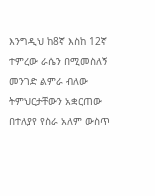እንግዲህ ከ8ኛ እስከ 12ኛ ተምረው ራሴን በሚመስለኝ መንገድ ልምራ ብለው ትምህርታቸውን አቋርጠው በተለያየ የስራ አለም ውስጥ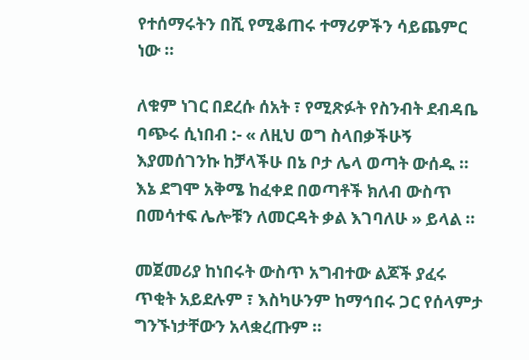የተሰማሩትን በሺ የሚቆጠሩ ተማሪዎችን ሳይጨምር ነው ።

ለቁም ነገር በደረሱ ሰአት ፣ የሚጽፉት የስንብት ደብዳቤ ባጭሩ ሲነበብ :- « ለዚህ ወግ ስላበቃችሁኝ እያመሰገንኩ ከቻላችሁ በኔ ቦታ ሌላ ወጣት ውሰዱ ። እኔ ደግሞ አቅሜ ከፈቀደ በወጣቶች ክለብ ውስጥ በመሳተፍ ሌሎቹን ለመርዳት ቃል እገባለሁ » ይላል ።

መጀመሪያ ከነበሩት ውስጥ አግብተው ልጆች ያፈሩ ጥቂት አይደሉም ፣ እስካሁንም ከማኅበሩ ጋር የሰላምታ ግንኙነታቸውን አላቋረጡም ።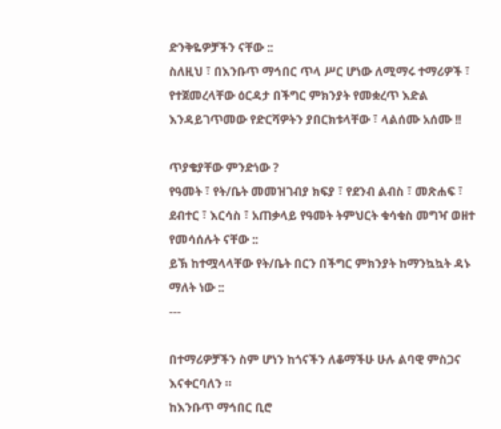ድንቅዬዎቻችን ናቸው ::
ስለዚህ ፣ በእንቡጥ ማኅበር ጥላ ሥር ሆነው ለሚማሩ ተማሪዎች ፣ የተጀመረላቸው ዕርዳታ በችግር ምክንያት የመቋረጥ እድል እንዳይገጥመው የድርሻዎትን ያበርክቱላቸው ፣ ላልሰሙ አሰሙ !!

ጥያቄያቸው ምንድነው ?
የዓመት ፣ የት/ቤት መመዝገብያ ክፍያ ፣ የደንብ ልብስ ፣ መጽሐፍ ፣ ደብተር ፣ እርሳስ ፣ አጠቃላይ የዓመት ትምህርት ቁሳቁስ መግዣ ወዘተ የመሳሰሉት ናቸው ::
ይኽ ከተሟላላቸው የት/ቤት በርን በችግር ምክንያት ከማንኳኳት ዳኑ ማለት ነው ::
---

በተማሪዎቻችን ስም ሆነን ከጎናችን ለቆማችሁ ሁሉ ልባዊ ምስጋና እናቀርባለን ።
ከእንቡጥ ማኅበር ቢሮ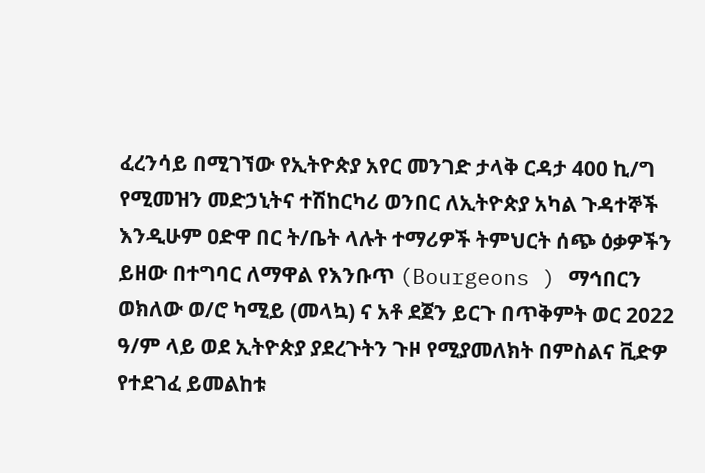ፈረንሳይ በሚገኘው የኢትዮጵያ አየር መንገድ ታላቅ ርዳታ 400 ኪ/ግ የሚመዝን መድኃኒትና ተሽከርካሪ ወንበር ለኢትዮጵያ አካል ጉዳተኞች እንዲሁም ዐድዋ በር ት/ቤት ላሉት ተማሪዎች ትምህርት ሰጭ ዕቃዎችን ይዘው በተግባር ለማዋል የእንቡጥ (Bourgeons ) ማኅበርን ወክለው ወ/ሮ ካሚይ (መላኳ) ና አቶ ደጀን ይርጉ በጥቅምት ወር 2022 ዓ/ም ላይ ወደ ኢትዮጵያ ያደረጉትን ጉዞ የሚያመለክት በምስልና ቪድዎ የተደገፈ ይመልከቱ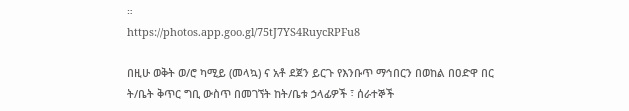።
https://photos.app.goo.gl/75tJ7YS4RuycRPFu8

በዚሁ ወቅት ወ/ሮ ካሚይ (መላኳ) ና አቶ ደጀን ይርጉ የእንቡጥ ማኅበርን በወከል በዐድዋ በር ት/ቤት ቅጥር ግቢ ውስጥ በመገኘት ከት/ቤቱ ኃላፊዎች ፣ ሰራተኞች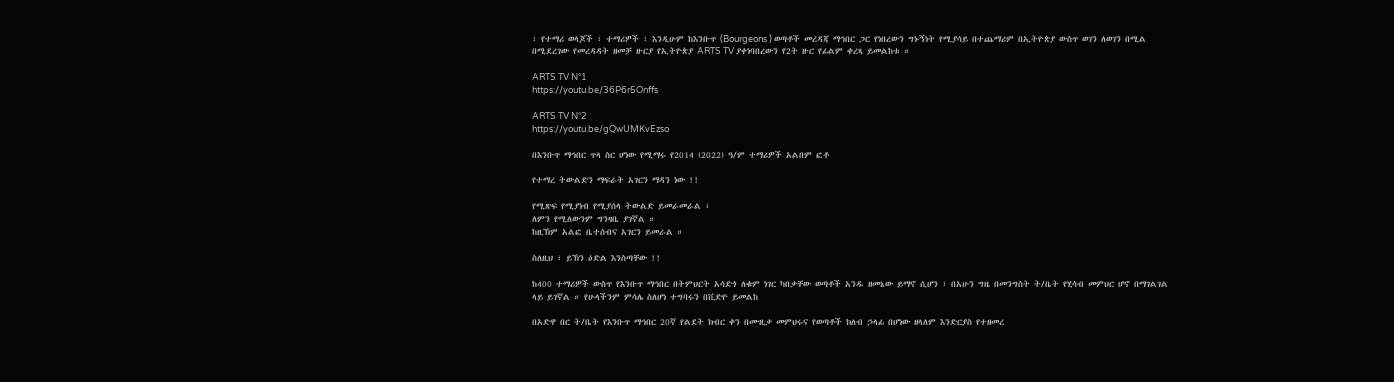፣ የተማሪ ወላጆች ፣ ተማሪዎች ፣ እንዲሁም ከእንቡጥ (Bourgeons ) ወጣቶች መረዳጃ ማኅበር ጋር የነበረውን ግኑኝነት የሚያሳይ በተጨማሪም በኢትዮጵያ ውስጥ ወገን ለወገን በሚል በሚደረገው የመረዳዳት ዘመቻ ዙርያ የኢትዮጵያ ARTS TV ያቀነባበረውን የ2ት ዙር የፊልም ቀረጻ ይመልከቱ ።

ARTS TV N°1
https://youtu.be/36P6r5Onffs

ARTS TV N°2
https://youtu.be/gQwUMKvEzso

በእንቡጥ ማኅበር ጥላ ስር ሆነው የሚማሩ የ2014 (2022) ዓ/ም ተማሪዎች አልበም ፎቶ

የተማረ ትውልድን ማፍራት አገርን ማዳን ነው !!

የሚጽፍ የሚያነብ የሚያሰላ ትውልድ ይመራመራል ፣
ለምን የሚለውንም ግንዛቤ ያገኛል ።
ከዚኽም አልፎ ቤተሰብና አገርን ይመራል ።

ስለዚህ ፣ ይኽን ዕድል እንስጣቸው !!

ከ400 ተማሪዎች ውስጥ የእንቡጥ ማኅበር በትምህርት አሳድጎ ለቁም ነገር ካበቃቸው ወጣቶች አንዱ ዘመኔው ይማኖ ሲሆን ፣ በአሁን ግዜ በመንግስት ት/ቤት የሂሳብ መምህር ሆኖ በማገልገል ላይ ይገኛል ። የሁላችንም ምሳሌ ስለሆነ ተግባሩን በቪድዮ ይመልከ

በአድዋ በር ት/ቤት የእንቡጥ ማኅበር 20ኛ የልደት ክብር ቀን በሙዚቃ መምህሩና የወጣቶች ክለብ ኃላፊ በሆነው ዘላለም እንድርያስ የተዘመረ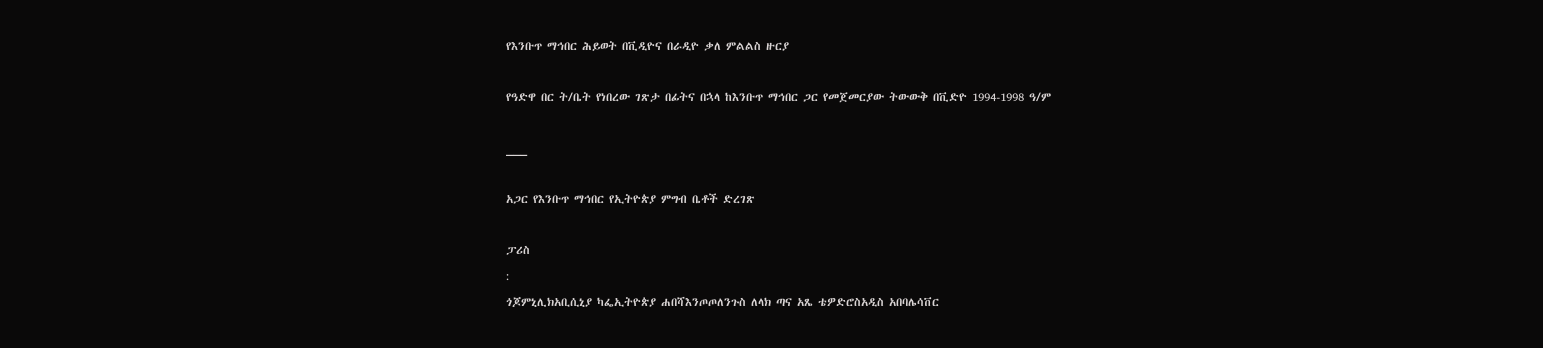የእንቡጥ ማኅበር ሕይወት በቪዲዮና በራዲዮ ቃለ ምልልስ ዙርያ

የዓድዋ በር ት/ቤት የነበረው ገጽታ በፊትና በኋላ ከእንቡጥ ማኅበር ጋር የመጀመርያው ትውውቅ በቪድዮ 1994-1998 ዓ/ም

___

አጋር የእንቡጥ ማኅበር የኢትዮጵያ ምግብ ቤቶች ድረገጽ

ፓሪስ
:
ጎጆምኒሊክአቢሲኒያ ካፌኢትዮጵያ ሐበሻእንጦጦለንጉስ ለላክ ጣና አጼ ቴዎድሮስአዲስ አበባሌሳቨር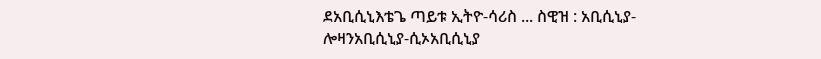ደአቢሲኒእቴጌ ጣይቱ ኢትዮ-ሳሪስ ... ስዊዝ : አቢሲኒያ-ሎዛንአቢሲኒያ-ሲኦአቢሲኒያ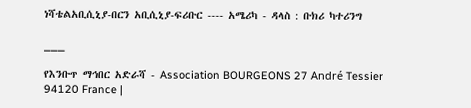ነሻቴልአቢሲኒያ-በርን አቢሲኒያ-ፍሪቡር ---- አሜሪካ - ዳላስ : ቡክሪ ካተሪንግ

___

የእንቡጥ ማኅበር አድራሻ - Association BOURGEONS 27 André Tessier 94120 France |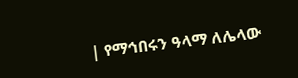| የማኅበሩን ዓላማ ለሌላው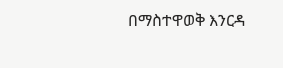በማስተዋወቅ እንርዳ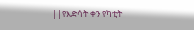||የእድሳት ቀን የካቲት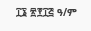፲፮ ፳፻፲፭ ዓ/ም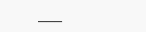___